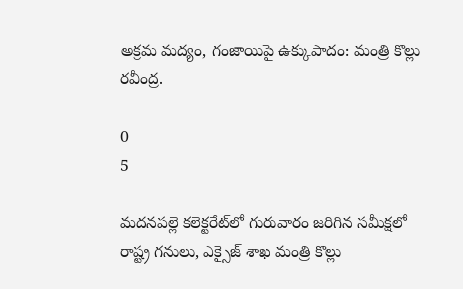అక్రమ మద్యం, గంజాయిపై ఉక్కుపాదం: మంత్రి కొల్లు రవీంద్ర.

0
5

మదనపల్లె కలెక్టరేట్‌లో గురువారం జరిగిన సమీక్షలో రాష్ట్ర గనులు, ఎక్సైజ్ శాఖ మంత్రి కొల్లు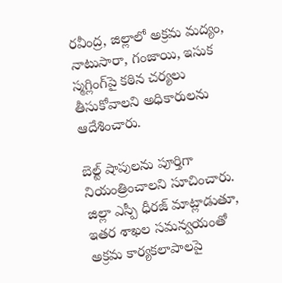రవీంద్ర, జిల్లాలో అక్రమ మద్యం, నాటుసారా, గంజాయి, ఇసుక స్మగ్లింగ్‌పై కఠిన చర్యలు తీసుకోవాలని అధికారులను ఆదేశించారు.

బెల్ట్ షాపులను పూర్తిగా నియంత్రించాలని సూచించారు. జిల్లా ఎస్పీ ధీరజ్ మాట్లాడుతూ, ఇతర శాఖల సమన్వయంతో అక్రమ కార్యకలాపాలపై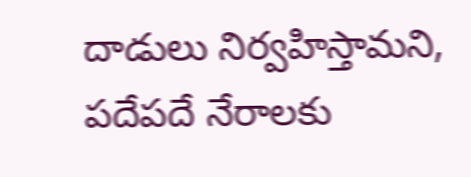దాడులు నిర్వహిస్తామని, పదేపదే నేరాలకు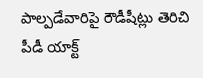పాల్పడేవారిపై రౌడీషీట్లు తెరిచి పీడీ యాక్ట్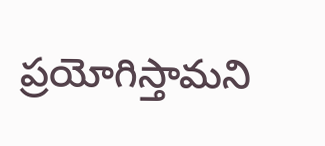ప్రయోగిస్తామని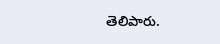తెలిపారు.